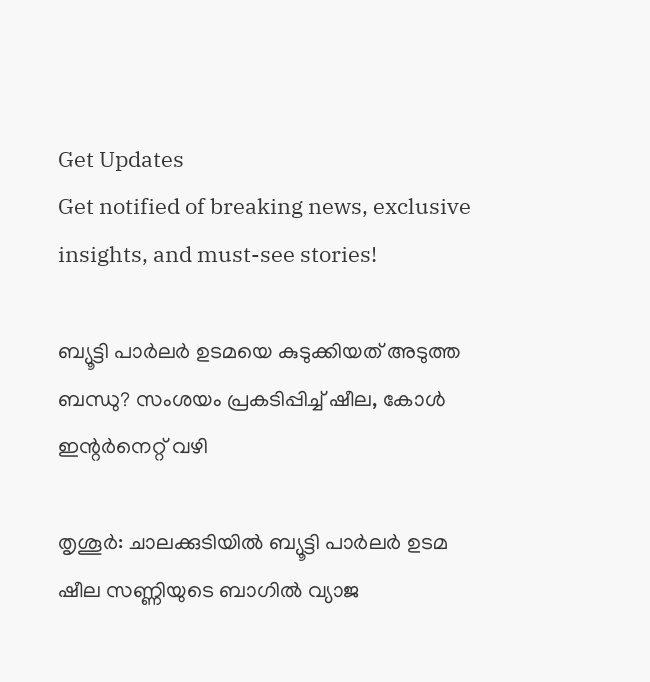Get Updates
Get notified of breaking news, exclusive insights, and must-see stories!

ബ്യൂട്ടി പാര്‍ലര്‍ ഉടമയെ കുടുക്കിയത് അടുത്ത ബന്ധു? സംശയം പ്രകടിപ്പിച്ച് ഷീല, കോള്‍ ഇന്റര്‍നെറ്റ് വഴി

തൃശൂര്‍: ചാലക്കുടിയില്‍ ബ്യൂട്ടി പാര്‍ലര്‍ ഉടമ ഷീല സണ്ണിയുടെ ബാഗില്‍ വ്യാജ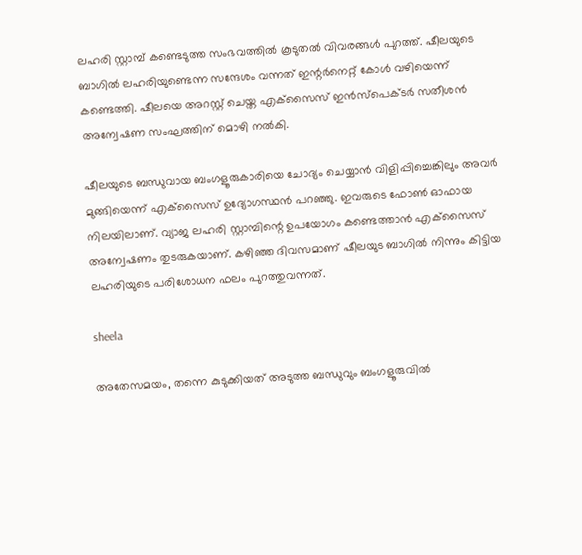ലഹരി സ്റ്റാമ്പ് കണ്ടെടുത്ത സംഭവത്തില്‍ കൂടുതല്‍ വിവരങ്ങള്‍ പുറത്ത്. ഷീലയുടെ ബാഗില്‍ ലഹരിയുണ്ടെന്ന സന്ദേശം വന്നത് ഇന്റര്‍നെറ്റ് കോള്‍ വഴിയെന്ന് കണ്ടെത്തി. ഷീലയെ അറസ്റ്റ് ചെയ്ത എക്‌സൈസ് ഇന്‍സ്‌പെക്ടര്‍ സതീശന്‍ അന്വേഷണ സംഘത്തിന് മൊഴി നല്‍കി.

ഷീലയുടെ ബന്ധുവായ ബംഗളൂരുകാരിയെ ചോദ്യം ചെയ്യാന്‍ വിളിപ്പിച്ചെങ്കിലും അവര്‍ മുങ്ങിയെന്ന് എക്‌സൈസ് ഉദ്യോഗസ്ഥന്‍ പറഞ്ഞു. ഇവരുടെ ഫോണ്‍ ഓഫായ നിലയിലാണ്. വ്യാജ ലഹരി സ്റ്റാമ്പിന്റെ ഉപയോഗം കണ്ടെത്താന്‍ എക്‌സൈസ് അന്വേഷണം തുടരുകയാണ്. കഴിഞ്ഞ ദിവസമാണ് ഷീലയുട ബാഗില്‍ നിന്നും കിട്ടിയ ലഹരിയുടെ പരിശോധന ഫലം പുറത്തുവന്നത്.

sheela

അതേസമയം, തന്നെ കുടുക്കിയത് അടുത്ത ബന്ധുവും ബംഗളൂരുവില്‍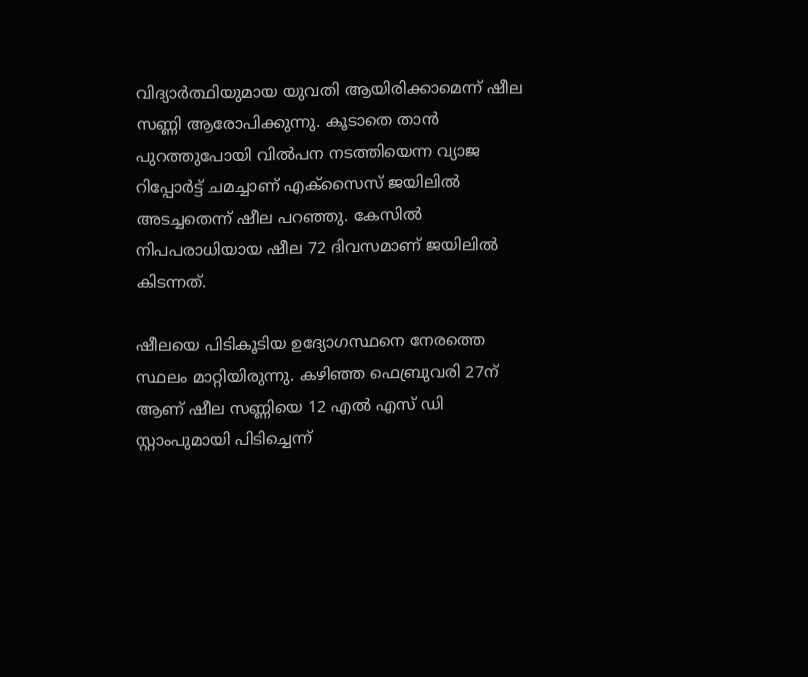വിദ്യാര്‍ത്ഥിയുമായ യുവതി ആയിരിക്കാമെന്ന് ഷീല സണ്ണി ആരോപിക്കുന്നു. കൂടാതെ താന്‍ പുറത്തുപോയി വില്‍പന നടത്തിയെന്ന വ്യാജ റിപ്പോര്‍ട്ട് ചമച്ചാണ് എക്‌സൈസ് ജയിലില്‍ അടച്ചതെന്ന് ഷീല പറഞ്ഞു. കേസില്‍ നിപപരാധിയായ ഷീല 72 ദിവസമാണ് ജയിലില്‍ കിടന്നത്.

ഷീലയെ പിടികൂടിയ ഉദ്യോഗസ്ഥനെ നേരത്തെ സ്ഥലം മാറ്റിയിരുന്നു. കഴിഞ്ഞ ഫെബ്രുവരി 27ന് ആണ് ഷീല സണ്ണിയെ 12 എല്‍ എസ് ഡി സ്റ്റാംപുമായി പിടിച്ചെന്ന്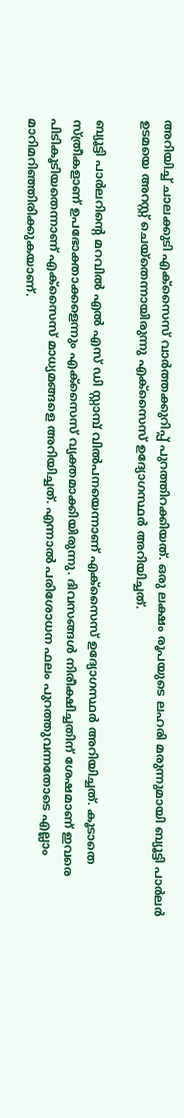അറിയിച്ച് ചാലക്കുടി എക്സൈസ് വാര്‍ത്തക്കുറിപ്പ് പുറത്തിറക്കിയത്. ഒരു ലക്ഷം രൂപയുടെ ലഹരി മരുന്നുമായി ബ്യൂട്ടി പാര്‍ലര്‍ ഉടമയെ അറസ്റ്റ് ചെയ്തെന്നായിരുന്നു എക്സൈസ് ഉദ്യോഗസ്ഥര്‍ അറിയിച്ചത്.

ബ്യൂട്ടി പാര്‍ലറിന്റെ മറവില്‍ എല്‍ എസ് ഡി സ്റ്റാമ്പ് വില്‍പനയെന്നാണ് എക്സൈസ് ഉദ്യോഗസ്ഥര്‍ അറിയിച്ചത്. കൂടാതെ സ്ത്രീകളാണ് ഉപഭോക്താക്കളെന്നും എക്സൈസ് വ്യക്തമാക്കിയിരുന്നു. ദിവസങ്ങള്‍ നിരീക്ഷിച്ചതിന് ശേഷമാണ് ഇവരെ പിടികൂടിയതെന്നാണ് എക്‌സൈസ് മാധ്യമങ്ങളെ അറിയിച്ചത്. എന്നാല്‍ പരിശോധന ഫലം പുറത്തുവന്നതോടെ എല്ലാം മാറിമറിഞ്ഞിരിക്കുകയാണ്.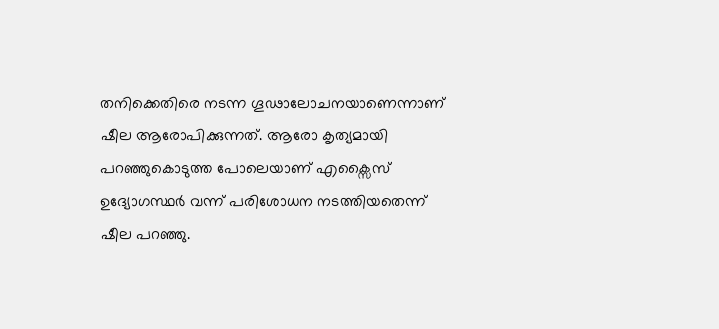തനിക്കെതിരെ നടന്ന ഗൂഢാലോചനയാണെന്നാണ് ഷീല ആരോപിക്കുന്നത്. ആരോ കൃത്യമായി പറഞ്ഞുകൊടുത്ത പോലെയാണ് എക്സൈസ് ഉദ്യോഗസ്ഥര്‍ വന്ന് പരിശോധന നടത്തിയതെന്ന് ഷീല പറഞ്ഞു.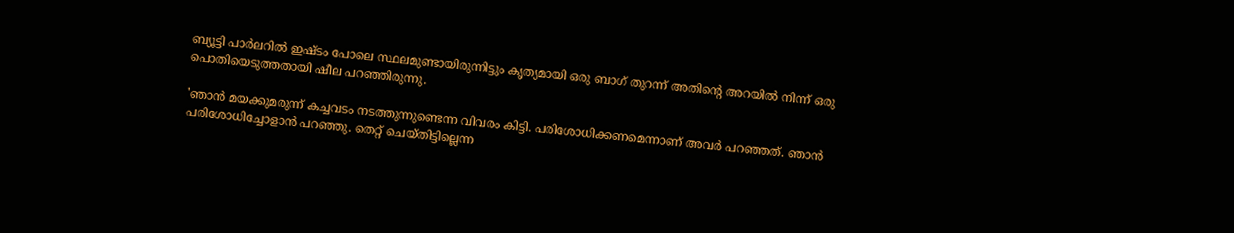ബ്യൂട്ടി പാര്‍ലറില്‍ ഇഷ്ടം പോലെ സ്ഥലമുണ്ടായിരുന്നിട്ടും കൃത്യമായി ഒരു ബാഗ് തുറന്ന് അതിന്റെ അറയില്‍ നിന്ന് ഒരു പൊതിയെടുത്തതായി ഷീല പറഞ്ഞിരുന്നു.

'ഞാന്‍ മയക്കുമരുന്ന് കച്ചവടം നടത്തുന്നുണ്ടെന്ന വിവരം കിട്ടി. പരിശോധിക്കണമെന്നാണ് അവര്‍ പറഞ്ഞത്. ഞാന്‍ പരിശോധിച്ചോളാന്‍ പറഞ്ഞു. തെറ്റ് ചെയ്തിട്ടില്ലെന്ന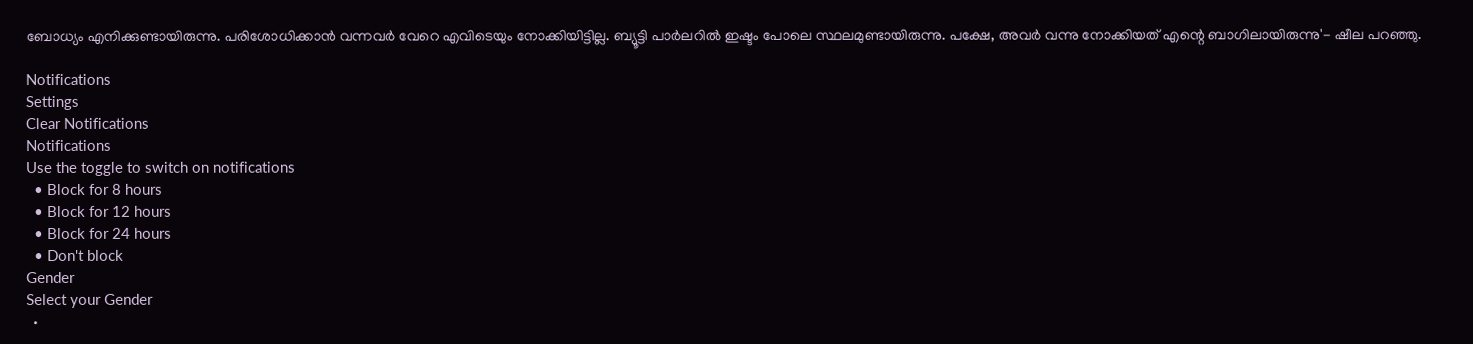ബോധ്യം എനിക്കുണ്ടായിരുന്നു. പരിശോധിക്കാന്‍ വന്നവര്‍ വേറെ എവിടെയും നോക്കിയിട്ടില്ല. ബ്യൂട്ടി പാര്‍ലറില്‍ ഇഷ്ടം പോലെ സ്ഥലമുണ്ടായിരുന്നു. പക്ഷേ, അവര്‍ വന്നു നോക്കിയത് എന്റെ ബാഗിലായിരുന്നു'- ഷീല പറഞ്ഞു.

Notifications
Settings
Clear Notifications
Notifications
Use the toggle to switch on notifications
  • Block for 8 hours
  • Block for 12 hours
  • Block for 24 hours
  • Don't block
Gender
Select your Gender
  •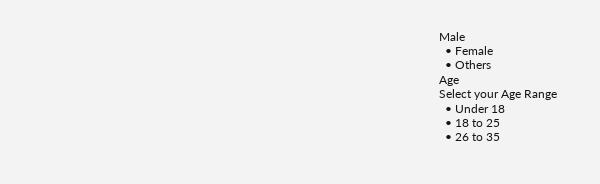Male
  • Female
  • Others
Age
Select your Age Range
  • Under 18
  • 18 to 25
  • 26 to 35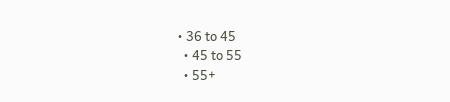• 36 to 45
  • 45 to 55
  • 55+